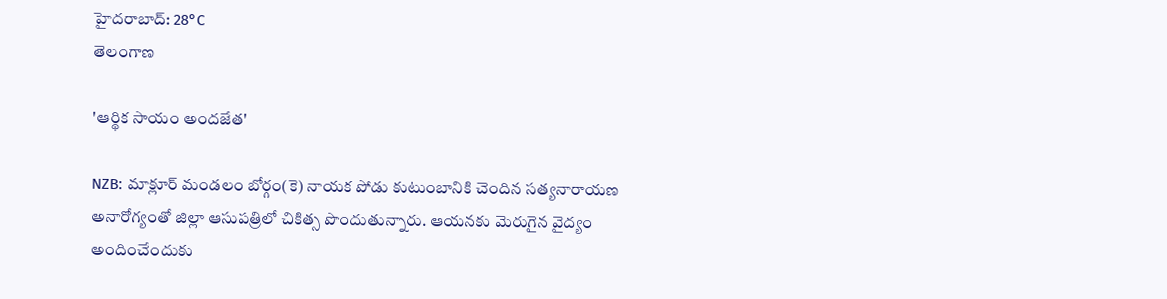హైదరాబాద్: 28°C
తెలంగాణ

'ఆర్థిక సాయం అందజేత'

NZB: మాక్లూర్ మండలం బోర్గం(కె) నాయక పోడు కుటుంబానికి చెందిన సత్యనారాయణ అనారోగ్యంతో జిల్లా ఆసుపత్రిలో చికిత్స పొందుతున్నారు. ఆయనకు మెరుగైన వైద్యం అందించేందుకు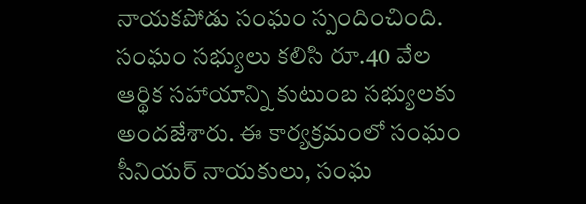నాయకపోడు సంఘం స్పందించింది. సంఘం సభ్యులు కలిసి రూ.40 వేల ఆర్థిక సహాయాన్ని కుటుంబ సభ్యులకు అందజేశారు. ఈ కార్యక్రమంలో సంఘం సీనియర్ నాయకులు, సంఘ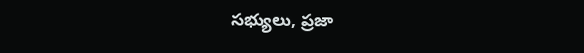సభ్యులు, ప్రజా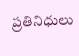ప్రతినిధులు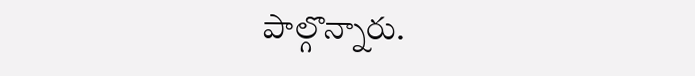పాల్గొన్నారు.